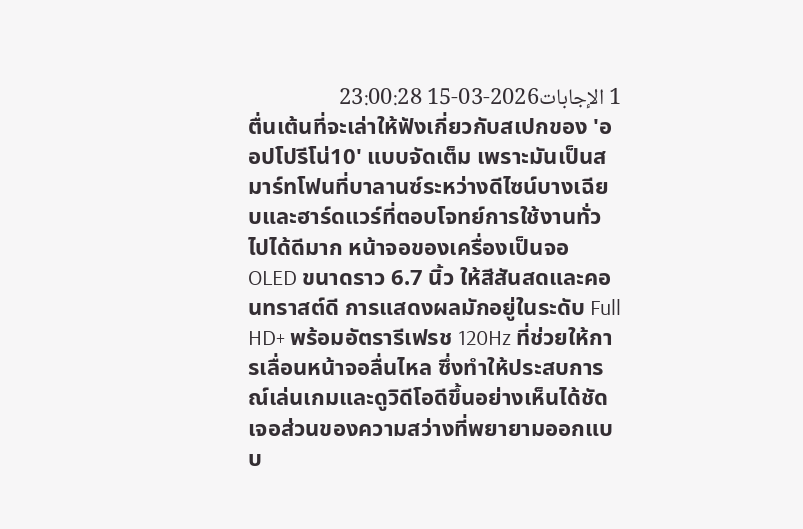1 الإجابات2026-03-15 23:00:28
ตื่นเต้นที่จะเล่าให้ฟังเกี่ยวกับสเปกของ 'ออปโปรีโน่10' แบบจัดเต็ม เพราะมันเป็นสมาร์ทโฟนที่บาลานซ์ระหว่างดีไซน์บางเฉียบและฮาร์ดแวร์ที่ตอบโจทย์การใช้งานทั่วไปได้ดีมาก หน้าจอของเครื่องเป็นจอ OLED ขนาดราว 6.7 นิ้ว ให้สีสันสดและคอนทราสต์ดี การแสดงผลมักอยู่ในระดับ Full HD+ พร้อมอัตรารีเฟรช 120Hz ที่ช่วยให้การเลื่อนหน้าจอลื่นไหล ซึ่งทำให้ประสบการณ์เล่นเกมและดูวิดีโอดีขึ้นอย่างเห็นได้ชัด เจอส่วนของความสว่างที่พยายามออกแบบ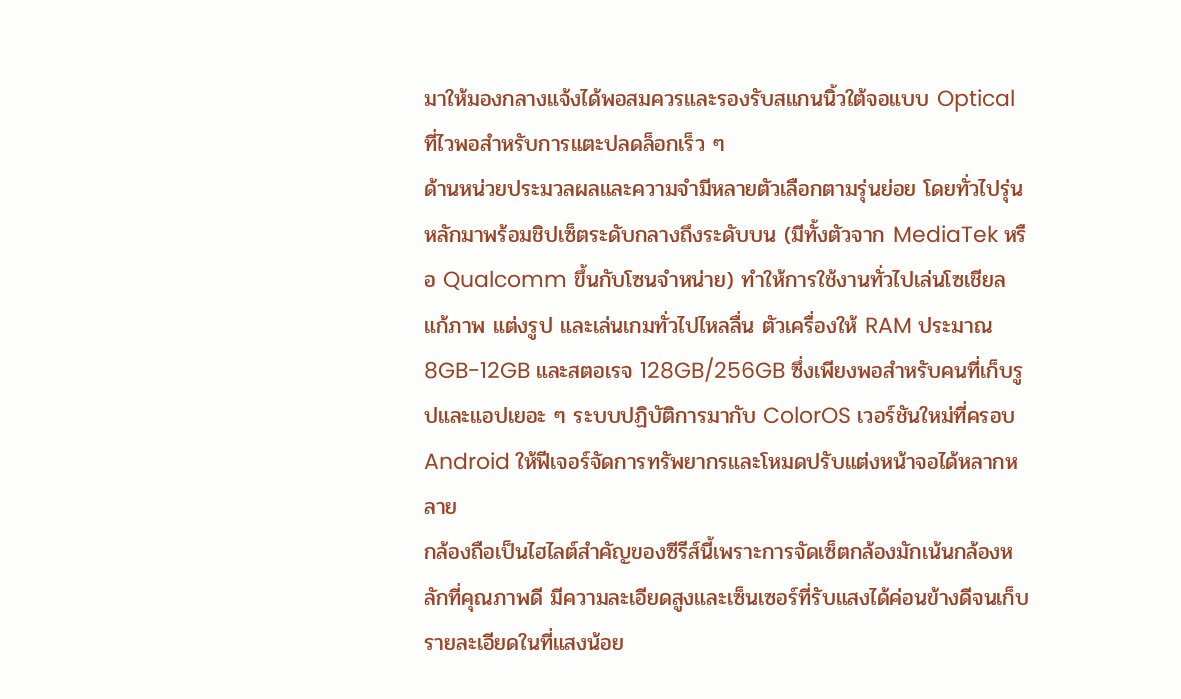มาให้มองกลางแจ้งได้พอสมควรและรองรับสแกนนิ้วใต้จอแบบ Optical ที่ไวพอสำหรับการแตะปลดล็อกเร็ว ๆ
ด้านหน่วยประมวลผลและความจำมีหลายตัวเลือกตามรุ่นย่อย โดยทั่วไปรุ่นหลักมาพร้อมชิปเซ็ตระดับกลางถึงระดับบน (มีทั้งตัวจาก MediaTek หรือ Qualcomm ขึ้นกับโซนจำหน่าย) ทำให้การใช้งานทั่วไปเล่นโซเชียล แก้ภาพ แต่งรูป และเล่นเกมทั่วไปไหลลื่น ตัวเครื่องให้ RAM ประมาณ 8GB-12GB และสตอเรจ 128GB/256GB ซึ่งเพียงพอสำหรับคนที่เก็บรูปและแอปเยอะ ๆ ระบบปฏิบัติการมากับ ColorOS เวอร์ชันใหม่ที่ครอบ Android ให้ฟีเจอร์จัดการทรัพยากรและโหมดปรับแต่งหน้าจอได้หลากหลาย
กล้องถือเป็นไฮไลต์สำคัญของซีรีส์นี้เพราะการจัดเซ็ตกล้องมักเน้นกล้องหลักที่คุณภาพดี มีความละเอียดสูงและเซ็นเซอร์ที่รับแสงได้ค่อนข้างดีจนเก็บรายละเอียดในที่แสงน้อย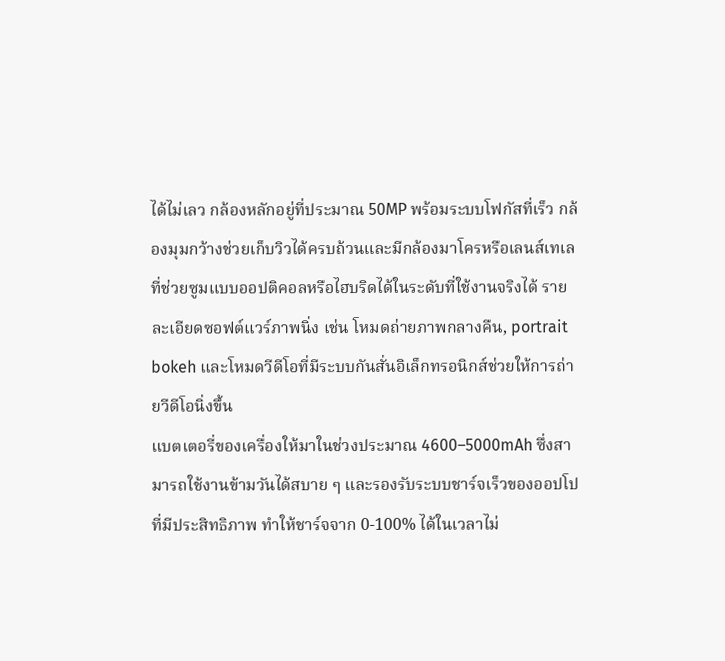ได้ไม่เลว กล้องหลักอยู่ที่ประมาณ 50MP พร้อมระบบโฟกัสที่เร็ว กล้องมุมกว้างช่วยเก็บวิวได้ครบถ้วนและมีกล้องมาโครหรือเลนส์เทเลที่ช่วยซูมแบบออปติคอลหรือไฮบริดได้ในระดับที่ใช้งานจริงได้ รายละเอียดซอฟต์แวร์ภาพนิ่ง เช่น โหมดถ่ายภาพกลางคืน, portrait bokeh และโหมดวีดีโอที่มีระบบกันสั่นอิเล็กทรอนิกส์ช่วยให้การถ่ายวีดีโอนิ่งขึ้น
แบตเตอรี่ของเครื่องให้มาในช่วงประมาณ 4600–5000mAh ซึ่งสามารถใช้งานข้ามวันได้สบาย ๆ และรองรับระบบชาร์จเร็วของออปโปที่มีประสิทธิภาพ ทำให้ชาร์จจาก 0-100% ได้ในเวลาไม่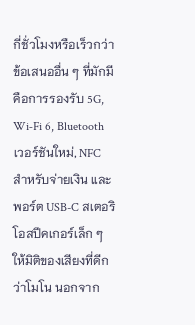กี่ชั่วโมงหรือเร็วกว่า ข้อเสนออื่น ๆ ที่มักมีคือการรองรับ 5G, Wi‑Fi 6, Bluetooth เวอร์ชันใหม่, NFC สำหรับจ่ายเงิน และพอร์ต USB-C สเตอริโอสปีคเกอร์เล็ก ๆ ให้มิติของเสียงที่ดีกว่าโมโน นอกจาก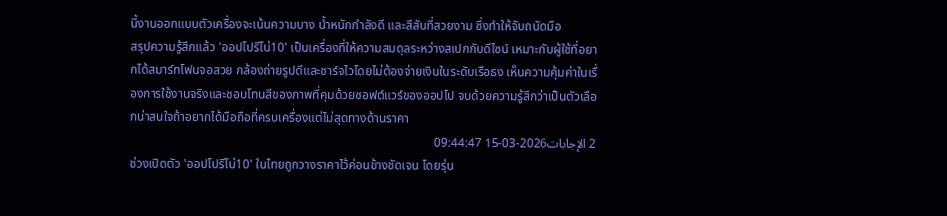นี้งานออกแบบตัวเครื่องจะเน้นความบาง น้ำหนักกำลังดี และสีสันที่สวยงาม ซึ่งทำให้จับถนัดมือ
สรุปความรู้สึกแล้ว 'ออปโปรีโน่10' เป็นเครื่องที่ให้ความสมดุลระหว่างสเปกกับดีไซน์ เหมาะกับผู้ใช้ที่อยากได้สมาร์ทโฟนจอสวย กล้องถ่ายรูปดีและชาร์จไวโดยไม่ต้องจ่ายเงินในระดับเรือธง เห็นความคุ้มค่าในเรื่องการใช้งานจริงและชอบโทนสีของภาพที่คุมด้วยซอฟต์แวร์ของออปโป จบด้วยความรู้สึกว่าเป็นตัวเลือกน่าสนใจถ้าอยากได้มือถือที่ครบเครื่องแต่ไม่สุดทางด้านราคา
2 الإجابات2026-03-15 09:44:47
ช่วงเปิดตัว 'ออปโปรีโน่10' ในไทยถูกวางราคาไว้ค่อนข้างชัดเจน โดยรุ่น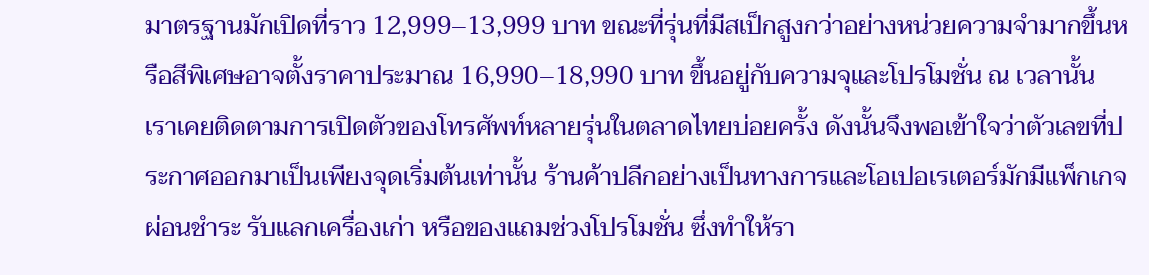มาตรฐานมักเปิดที่ราว 12,999–13,999 บาท ขณะที่รุ่นที่มีสเป็กสูงกว่าอย่างหน่วยความจำมากขึ้นหรือสีพิเศษอาจตั้งราคาประมาณ 16,990–18,990 บาท ขึ้นอยู่กับความจุและโปรโมชั่น ณ เวลานั้น
เราเคยติดตามการเปิดตัวของโทรศัพท์หลายรุ่นในตลาดไทยบ่อยครั้ง ดังนั้นจึงพอเข้าใจว่าตัวเลขที่ประกาศออกมาเป็นเพียงจุดเริ่มต้นเท่านั้น ร้านค้าปลีกอย่างเป็นทางการและโอเปอเรเตอร์มักมีแพ็กเกจผ่อนชำระ รับแลกเครื่องเก่า หรือของแถมช่วงโปรโมชั่น ซึ่งทำให้รา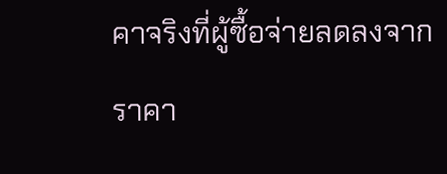คาจริงที่ผู้ซื้อจ่ายลดลงจากราคา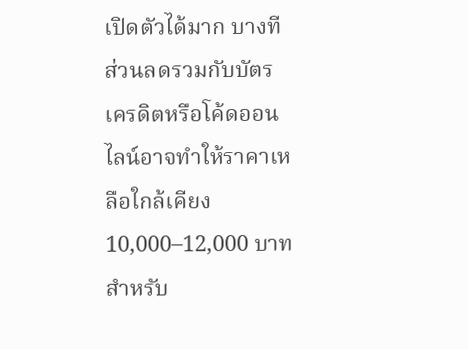เปิดตัวได้มาก บางทีส่วนลดรวมกับบัตรเครดิตหรือโค้ดออนไลน์อาจทำให้ราคาเหลือใกล้เคียง 10,000–12,000 บาทสำหรับ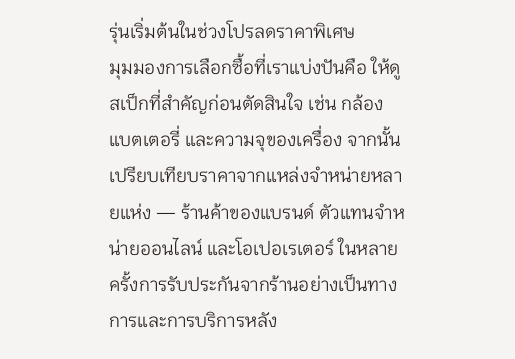รุ่นเริ่มต้นในช่วงโปรลดราคาพิเศษ
มุมมองการเลือกซื้อที่เราแบ่งปันคือ ให้ดูสเป็กที่สำคัญก่อนตัดสินใจ เช่น กล้อง แบตเตอรี่ และความจุของเครื่อง จากนั้นเปรียบเทียบราคาจากแหล่งจำหน่ายหลายแห่ง — ร้านค้าของแบรนด์ ตัวแทนจำหน่ายออนไลน์ และโอเปอเรเตอร์ ในหลายครั้งการรับประกันจากร้านอย่างเป็นทางการและการบริการหลัง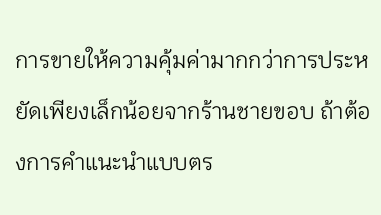การขายให้ความคุ้มค่ามากกว่าการประหยัดเพียงเล็กน้อยจากร้านชายขอบ ถ้าต้องการคำแนะนำแบบตร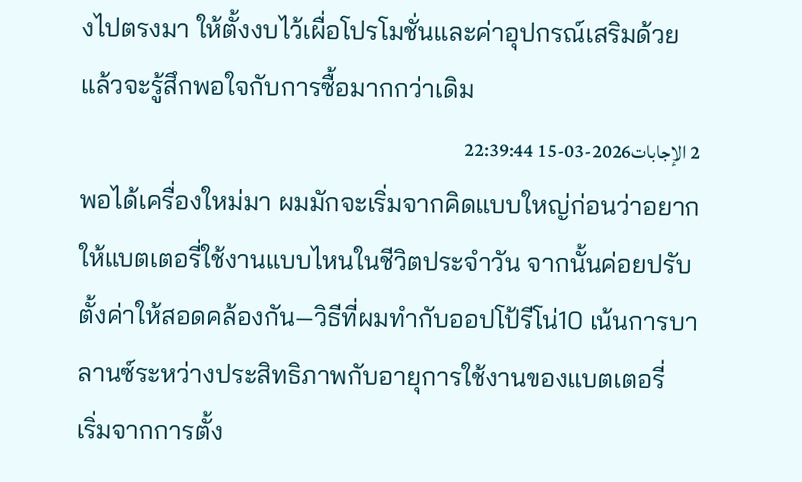งไปตรงมา ให้ตั้งงบไว้เผื่อโปรโมชั่นและค่าอุปกรณ์เสริมด้วย แล้วจะรู้สึกพอใจกับการซื้อมากกว่าเดิม
2 الإجابات2026-03-15 22:39:44
พอได้เครื่องใหม่มา ผมมักจะเริ่มจากคิดแบบใหญ่ก่อนว่าอยากให้แบตเตอรี่ใช้งานแบบไหนในชีวิตประจำวัน จากนั้นค่อยปรับตั้งค่าให้สอดคล้องกัน—วิธีที่ผมทำกับออปโป้รีโน่10 เน้นการบาลานซ์ระหว่างประสิทธิภาพกับอายุการใช้งานของแบตเตอรี่
เริ่มจากการตั้ง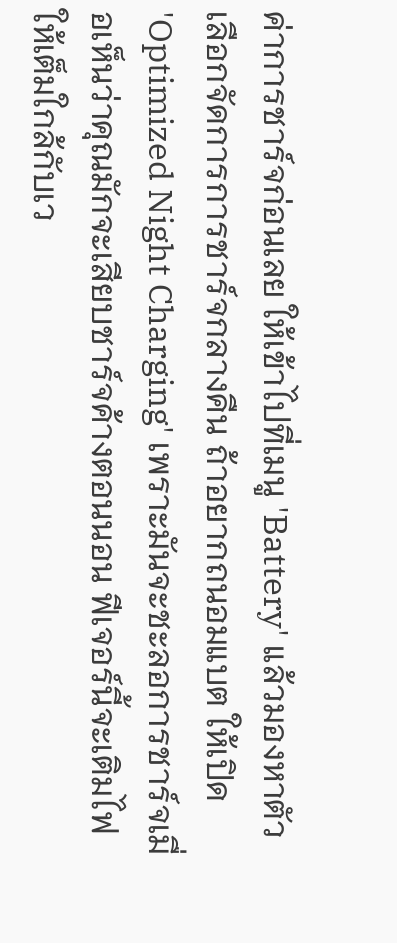ค่าการชาร์จก่อนเลย ให้เข้าไปที่เมนู 'Battery' แล้วมองหาตัวเลือกจัดการการชาร์จกลางคืน ถ้าอยากถนอมแบต ให้เปิด 'Optimized Night Charging' เพราะมันจะชะลอการชาร์จเมื่อเห็นว่าคุณมักจะเสียบชาร์จค้างตอนนอน ฟีเจอร์นี้จะเติมไฟให้เต็มใกล้กับเว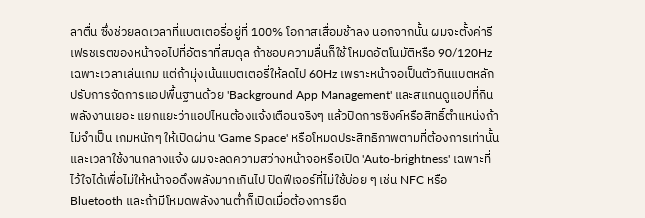ลาตื่น ซึ่งช่วยลดเวลาที่แบตเตอรี่อยู่ที่ 100% โอกาสเสื่อมช้าลง นอกจากนั้น ผมจะตั้งค่ารีเฟรชเรตของหน้าจอไปที่อัตราที่สมดุล ถ้าชอบความลื่นก็ใช้โหมดอัตโนมัติหรือ 90/120Hz เฉพาะเวลาเล่นเกม แต่ถ้ามุ่งเน้นแบตเตอรี่ให้ลดไป 60Hz เพราะหน้าจอเป็นตัวกินแบตหลัก
ปรับการจัดการแอปพื้นฐานด้วย 'Background App Management' และสแกนดูแอปที่กินพลังงานเยอะ แยกแยะว่าแอปไหนต้องแจ้งเตือนจริงๆ แล้วปิดการซิงค์หรือสิทธิ์ตำแหน่งถ้าไม่จำเป็น เกมหนักๆ ให้เปิดผ่าน 'Game Space' หรือโหมดประสิทธิภาพตามที่ต้องการเท่านั้น และเวลาใช้งานกลางแจ้ง ผมจะลดความสว่างหน้าจอหรือเปิด 'Auto-brightness' เฉพาะที่ไว้ใจได้เพื่อไม่ให้หน้าจอดึงพลังมากเกินไป ปิดฟีเจอร์ที่ไม่ใช้บ่อย ๆ เช่น NFC หรือ Bluetooth และถ้ามีโหมดพลังงานต่ำก็เปิดเมื่อต้องการยืด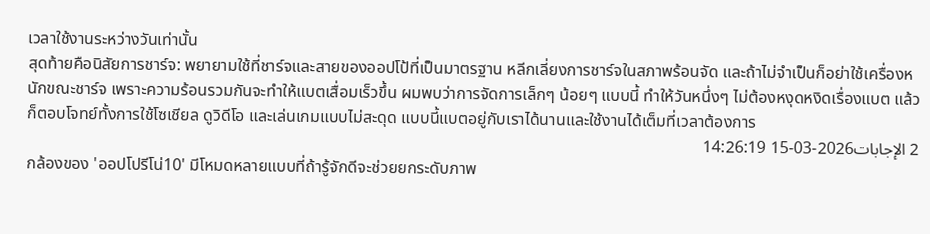เวลาใช้งานระหว่างวันเท่านั้น
สุดท้ายคือนิสัยการชาร์จ: พยายามใช้ที่ชาร์จและสายของออปโป้ที่เป็นมาตรฐาน หลีกเลี่ยงการชาร์จในสภาพร้อนจัด และถ้าไม่จำเป็นก็อย่าใช้เครื่องหนักขณะชาร์จ เพราะความร้อนรวมกันจะทำให้แบตเสื่อมเร็วขึ้น ผมพบว่าการจัดการเล็กๆ น้อยๆ แบบนี้ ทำให้วันหนึ่งๆ ไม่ต้องหงุดหงิดเรื่องแบต แล้วก็ตอบโจทย์ทั้งการใช้โซเชียล ดูวิดีโอ และเล่นเกมแบบไม่สะดุด แบบนี้แบตอยู่กับเราได้นานและใช้งานได้เต็มที่เวลาต้องการ
2 الإجابات2026-03-15 14:26:19
กล้องของ 'ออปโปรีโน่10' มีโหมดหลายแบบที่ถ้ารู้จักดีจะช่วยยกระดับภาพ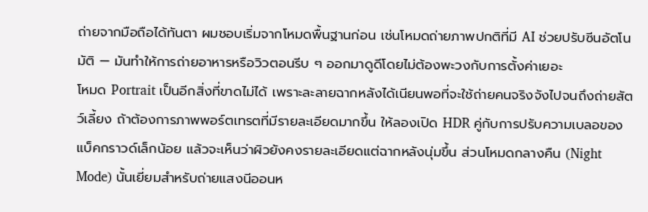ถ่ายจากมือถือได้ทันตา ผมชอบเริ่มจากโหมดพื้นฐานก่อน เช่นโหมดถ่ายภาพปกติที่มี AI ช่วยปรับซีนอัตโนมัติ — มันทำให้การถ่ายอาหารหรือวิวตอนรีบ ๆ ออกมาดูดีโดยไม่ต้องพะวงกับการตั้งค่าเยอะ
โหมด Portrait เป็นอีกสิ่งที่ขาดไม่ได้ เพราะละลายฉากหลังได้เนียนพอที่จะใช้ถ่ายคนจริงจังไปจนถึงถ่ายสัตว์เลี้ยง ถ้าต้องการภาพพอร์ตเทรตที่มีรายละเอียดมากขึ้น ให้ลองเปิด HDR คู่กับการปรับความเบลอของแบ็คกราวด์เล็กน้อย แล้วจะเห็นว่าผิวยังคงรายละเอียดแต่ฉากหลังนุ่มขึ้น ส่วนโหมดกลางคืน (Night Mode) นั้นเยี่ยมสำหรับถ่ายแสงนีออนห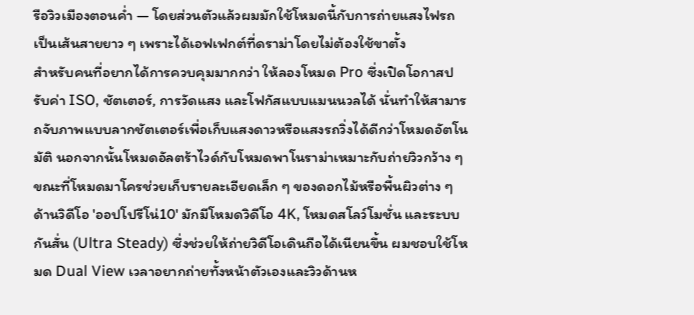รือวิวเมืองตอนค่ำ — โดยส่วนตัวแล้วผมมักใช้โหมดนี้กับการถ่ายแสงไฟรถเป็นเส้นสายยาว ๆ เพราะได้เอฟเฟกต์ที่ดราม่าโดยไม่ต้องใช้ขาตั้ง
สำหรับคนที่อยากได้การควบคุมมากกว่า ให้ลองโหมด Pro ซึ่งเปิดโอกาสปรับค่า ISO, ชัตเตอร์, การวัดแสง และโฟกัสแบบแมนนวลได้ นั่นทำให้สามารถจับภาพแบบลากชัตเตอร์เพื่อเก็บแสงดาวหรือแสงรถวิ่งได้ดีกว่าโหมดอัตโนมัติ นอกจากนั้นโหมดอัลตร้าไวด์กับโหมดพาโนราม่าเหมาะกับถ่ายวิวกว้าง ๆ ขณะที่โหมดมาโครช่วยเก็บรายละเอียดเล็ก ๆ ของดอกไม้หรือพื้นผิวต่าง ๆ
ด้านวิดีโอ 'ออปโปรีโน่10' มักมีโหมดวิดีโอ 4K, โหมดสโลว์โมชั่น และระบบกันสั่น (Ultra Steady) ซึ่งช่วยให้ถ่ายวิดีโอเดินถือได้เนียนขึ้น ผมชอบใช้โหมด Dual View เวลาอยากถ่ายทั้งหน้าตัวเองและวิวด้านห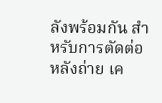ลังพร้อมกัน สำหรับการตัดต่อหลังถ่าย เค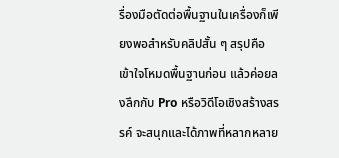รื่องมือตัดต่อพื้นฐานในเครื่องก็เพียงพอสำหรับคลิปสั้น ๆ สรุปคือ เข้าใจโหมดพื้นฐานก่อน แล้วค่อยลงลึกกับ Pro หรือวิดีโอเชิงสร้างสรรค์ จะสนุกและได้ภาพที่หลากหลาย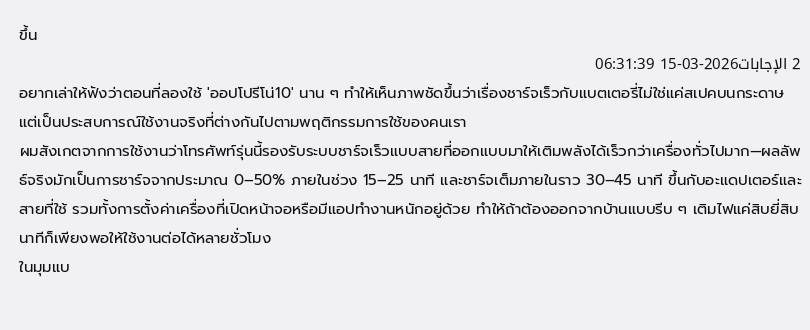ขึ้น
2 الإجابات2026-03-15 06:31:39
อยากเล่าให้ฟังว่าตอนที่ลองใช้ 'ออปโปรีโน่10' นาน ๆ ทำให้เห็นภาพชัดขึ้นว่าเรื่องชาร์จเร็วกับแบตเตอรี่ไม่ใช่แค่สเปคบนกระดาษ แต่เป็นประสบการณ์ใช้งานจริงที่ต่างกันไปตามพฤติกรรมการใช้ของคนเรา
ผมสังเกตจากการใช้งานว่าโทรศัพท์รุ่นนี้รองรับระบบชาร์จเร็วแบบสายที่ออกแบบมาให้เติมพลังได้เร็วกว่าเครื่องทั่วไปมาก—ผลลัพธ์จริงมักเป็นการชาร์จจากประมาณ 0–50% ภายในช่วง 15–25 นาที และชาร์จเต็มภายในราว 30–45 นาที ขึ้นกับอะแดปเตอร์และสายที่ใช้ รวมทั้งการตั้งค่าเครื่องที่เปิดหน้าจอหรือมีแอปทำงานหนักอยู่ด้วย ทำให้ถ้าต้องออกจากบ้านแบบรีบ ๆ เติมไฟแค่สิบยี่สิบนาทีก็เพียงพอให้ใช้งานต่อได้หลายชั่วโมง
ในมุมแบ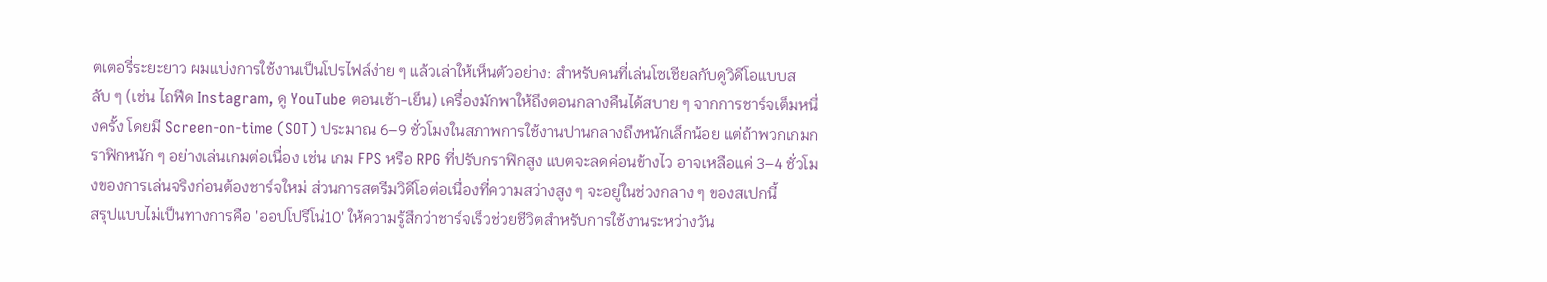ตเตอรี่ระยะยาว ผมแบ่งการใช้งานเป็นโปรไฟล์ง่าย ๆ แล้วเล่าให้เห็นตัวอย่าง: สำหรับคนที่เล่นโซเชียลกับดูวิดีโอแบบสลับ ๆ (เช่น ไถฟีด Instagram, ดู YouTube ตอนเช้า-เย็น) เครื่องมักพาให้ถึงตอนกลางคืนได้สบาย ๆ จากการชาร์จเต็มหนึ่งครั้ง โดยมี Screen-on-time (SOT) ประมาณ 6–9 ชั่วโมงในสภาพการใช้งานปานกลางถึงหนักเล็กน้อย แต่ถ้าพวกเกมกราฟิกหนัก ๆ อย่างเล่นเกมต่อเนื่อง เช่น เกม FPS หรือ RPG ที่ปรับกราฟิกสูง แบตจะลดค่อนข้างไว อาจเหลือแค่ 3–4 ชั่วโมงของการเล่นจริงก่อนต้องชาร์จใหม่ ส่วนการสตรีมวิดีโอต่อเนื่องที่ความสว่างสูง ๆ จะอยู่ในช่วงกลาง ๆ ของสเปกนี้
สรุปแบบไม่เป็นทางการคือ 'ออปโปรีโน่10' ให้ความรู้สึกว่าชาร์จเร็วช่วยชีวิตสำหรับการใช้งานระหว่างวัน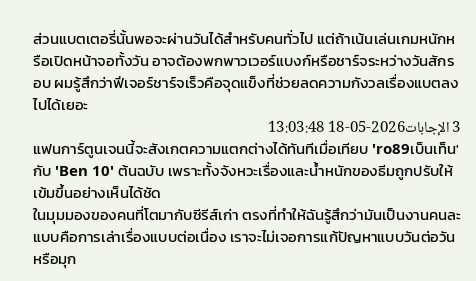ส่วนแบตเตอรี่นั้นพอจะผ่านวันได้สำหรับคนทั่วไป แต่ถ้าเน้นเล่นเกมหนักหรือเปิดหน้าจอทั้งวัน อาจต้องพกพาวเวอร์แบงก์หรือชาร์จระหว่างวันสักรอบ ผมรู้สึกว่าฟีเจอร์ชาร์จเร็วคือจุดแข็งที่ช่วยลดความกังวลเรื่องแบตลงไปได้เยอะ
3 الإجابات2026-05-18 13:03:48
แฟนการ์ตูนเจนนี้จะสังเกตความแตกต่างได้ทันทีเมื่อเทียบ 'ro89เบ็นเท็น' กับ 'Ben 10' ต้นฉบับ เพราะทั้งจังหวะเรื่องและน้ำหนักของธีมถูกปรับให้เข้มขึ้นอย่างเห็นได้ชัด
ในมุมมองของคนที่โตมากับซีรีส์เก่า ตรงที่ทำให้ฉันรู้สึกว่ามันเป็นงานคนละแบบคือการเล่าเรื่องแบบต่อเนื่อง เราจะไม่เจอการแก้ปัญหาแบบวันต่อวันหรือมุก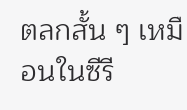ตลกสั้น ๆ เหมือนในซีรี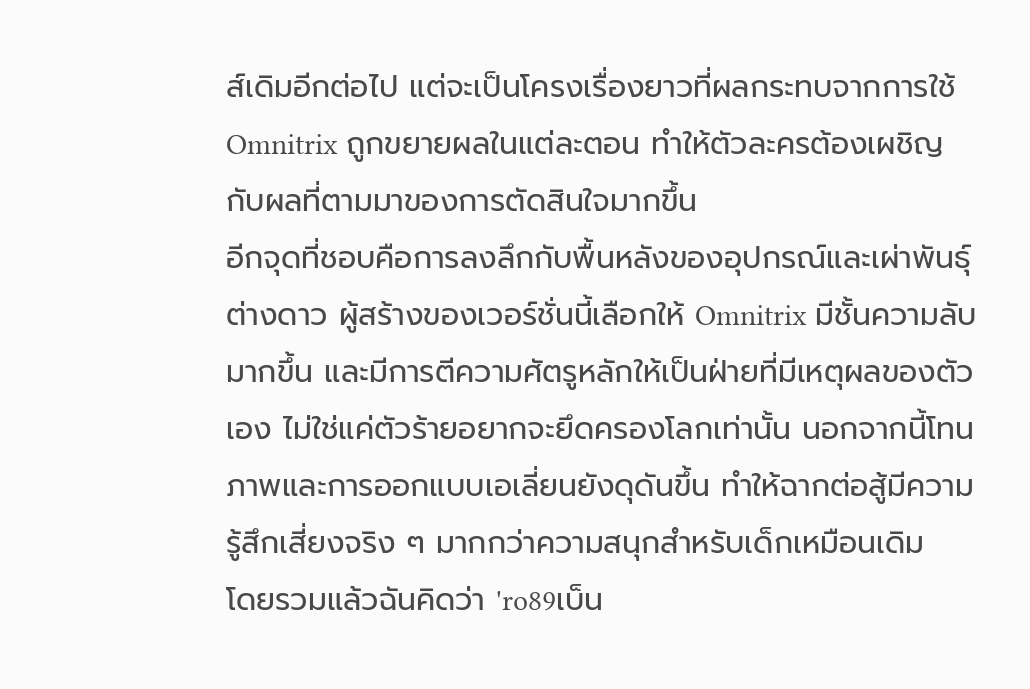ส์เดิมอีกต่อไป แต่จะเป็นโครงเรื่องยาวที่ผลกระทบจากการใช้ Omnitrix ถูกขยายผลในแต่ละตอน ทำให้ตัวละครต้องเผชิญกับผลที่ตามมาของการตัดสินใจมากขึ้น
อีกจุดที่ชอบคือการลงลึกกับพื้นหลังของอุปกรณ์และเผ่าพันธุ์ต่างดาว ผู้สร้างของเวอร์ชั่นนี้เลือกให้ Omnitrix มีชั้นความลับมากขึ้น และมีการตีความศัตรูหลักให้เป็นฝ่ายที่มีเหตุผลของตัวเอง ไม่ใช่แค่ตัวร้ายอยากจะยึดครองโลกเท่านั้น นอกจากนี้โทนภาพและการออกแบบเอเลี่ยนยังดุดันขึ้น ทำให้ฉากต่อสู้มีความรู้สึกเสี่ยงจริง ๆ มากกว่าความสนุกสำหรับเด็กเหมือนเดิม
โดยรวมแล้วฉันคิดว่า 'ro89เบ็น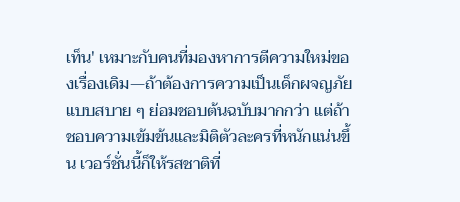เท็น' เหมาะกับคนที่มองหาการตีความใหม่ของเรื่องเดิม—ถ้าต้องการความเป็นเด็กผจญภัยแบบสบาย ๆ ย่อมชอบต้นฉบับมากกว่า แต่ถ้าชอบความเข้มข้นและมิติตัวละครที่หนักแน่นขึ้น เวอร์ชั่นนี้ก็ให้รสชาติที่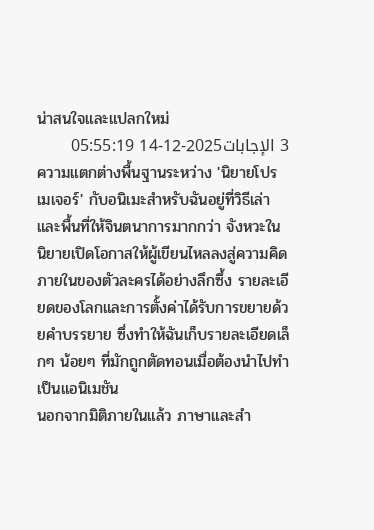น่าสนใจและแปลกใหม่
3 الإجابات2025-12-14 05:55:19
ความแตกต่างพื้นฐานระหว่าง 'นิยายโปรเมเจอร์' กับอนิเมะสำหรับฉันอยู่ที่วิธีเล่าและพื้นที่ให้จินตนาการมากกว่า จังหวะในนิยายเปิดโอกาสให้ผู้เขียนไหลลงสู่ความคิดภายในของตัวละครได้อย่างลึกซึ้ง รายละเอียดของโลกและการตั้งค่าได้รับการขยายด้วยคำบรรยาย ซึ่งทำให้ฉันเก็บรายละเอียดเล็กๆ น้อยๆ ที่มักถูกตัดทอนเมื่อต้องนำไปทำเป็นแอนิเมชัน
นอกจากมิติภายในแล้ว ภาษาและสำ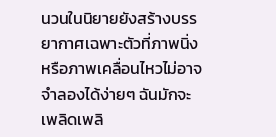นวนในนิยายยังสร้างบรรยากาศเฉพาะตัวที่ภาพนิ่งหรือภาพเคลื่อนไหวไม่อาจจำลองได้ง่ายๆ ฉันมักจะเพลิดเพลิ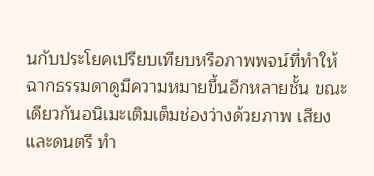นกับประโยคเปรียบเทียบหรือภาพพจน์ที่ทำให้ฉากธรรมดาดูมีความหมายขึ้นอีกหลายชั้น ขณะเดียวกันอนิเมะเติมเต็มช่องว่างด้วยภาพ เสียง และดนตรี ทำ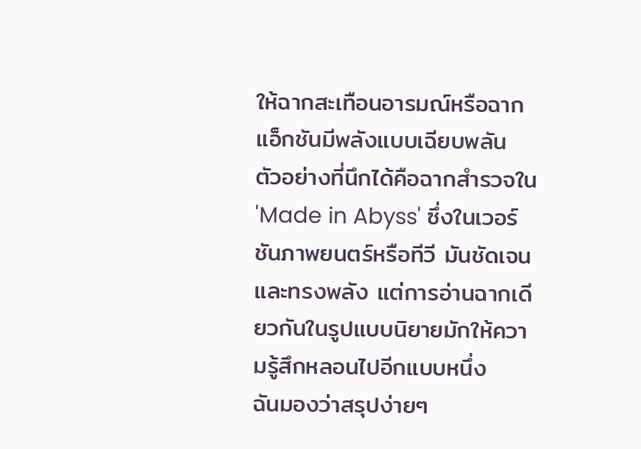ให้ฉากสะเทือนอารมณ์หรือฉากแอ็กชันมีพลังแบบเฉียบพลัน ตัวอย่างที่นึกได้คือฉากสำรวจใน 'Made in Abyss' ซึ่งในเวอร์ชันภาพยนตร์หรือทีวี มันชัดเจนและทรงพลัง แต่การอ่านฉากเดียวกันในรูปแบบนิยายมักให้ความรู้สึกหลอนไปอีกแบบหนึ่ง
ฉันมองว่าสรุปง่ายๆ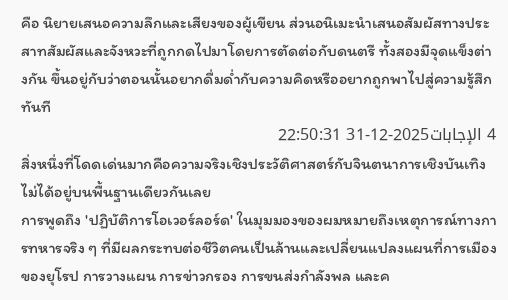คือ นิยายเสนอความลึกและเสียงของผู้เขียน ส่วนอนิเมะนำเสนอสัมผัสทางประสาทสัมผัสและจังหวะที่ถูกกดไปมาโดยการตัดต่อกับดนตรี ทั้งสองมีจุดแข็งต่างกัน ขึ้นอยู่กับว่าตอนนั้นอยากดื่มด่ำกับความคิดหรืออยากถูกพาไปสู่ความรู้สึกทันที
4 الإجابات2025-12-31 22:50:31
สิ่งหนึ่งที่โดดเด่นมากคือความจริงเชิงประวัติศาสตร์กับจินตนาการเชิงบันเทิงไม่ได้อยู่บนพื้นฐานเดียวกันเลย
การพูดถึง 'ปฏิบัติการโอเวอร์ลอร์ด' ในมุมมองของผมหมายถึงเหตุการณ์ทางการทหารจริง ๆ ที่มีผลกระทบต่อชีวิตคนเป็นล้านและเปลี่ยนแปลงแผนที่การเมืองของยุโรป การวางแผน การข่าวกรอง การขนส่งกำลังพล และค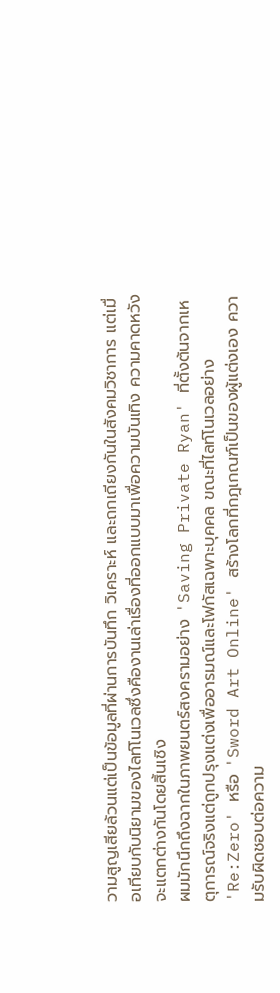วามสูญเสียล้วนแต่เป็นข้อมูลที่ผ่านการบันทึก วิเคราะห์ และถกเถียงกันในสังคมวิชาการ แต่เมื่อเทียบกับนิยามของไลท์โนเวลซึ่งคืองานเล่าเรื่องที่ออกแบบมาเพื่อความบันเทิง ความคาดหวังจะแตกต่างกันโดยสิ้นเชิง
ผมมักนึกถึงฉากในภาพยนตร์สงครามอย่าง 'Saving Private Ryan' ที่ตั้งต้นจากเหตุการณ์จริงแต่ถูกปรุงแต่งเพื่ออารมณ์และโฟกัสเฉพาะบุคคล ขณะที่ไลท์โนเวลอย่าง 'Re:Zero' หรือ 'Sword Art Online' สร้างโลกที่กฎเกณฑ์เป็นของผู้แต่งเอง ความรับผิดชอบต่อความ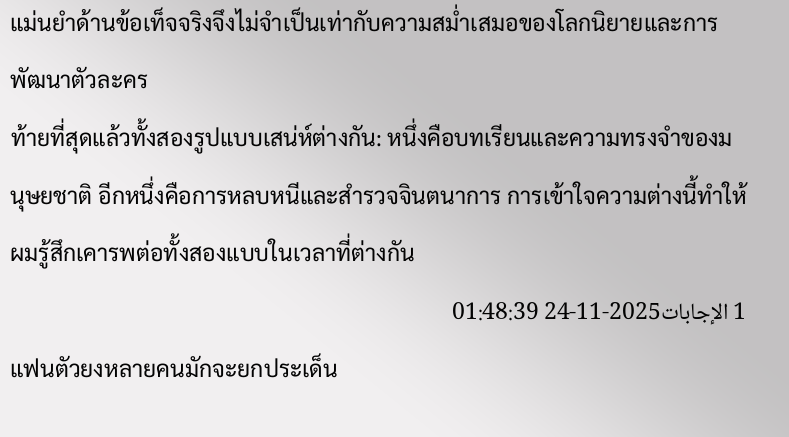แม่นยำด้านข้อเท็จจริงจึงไม่จำเป็นเท่ากับความสม่ำเสมอของโลกนิยายและการพัฒนาตัวละคร
ท้ายที่สุดแล้วทั้งสองรูปแบบเสน่ห์ต่างกัน: หนึ่งคือบทเรียนและความทรงจำของมนุษยชาติ อีกหนึ่งคือการหลบหนีและสำรวจจินตนาการ การเข้าใจความต่างนี้ทำให้ผมรู้สึกเคารพต่อทั้งสองแบบในเวลาที่ต่างกัน
1 الإجابات2025-11-24 01:48:39
แฟนตัวยงหลายคนมักจะยกประเด็น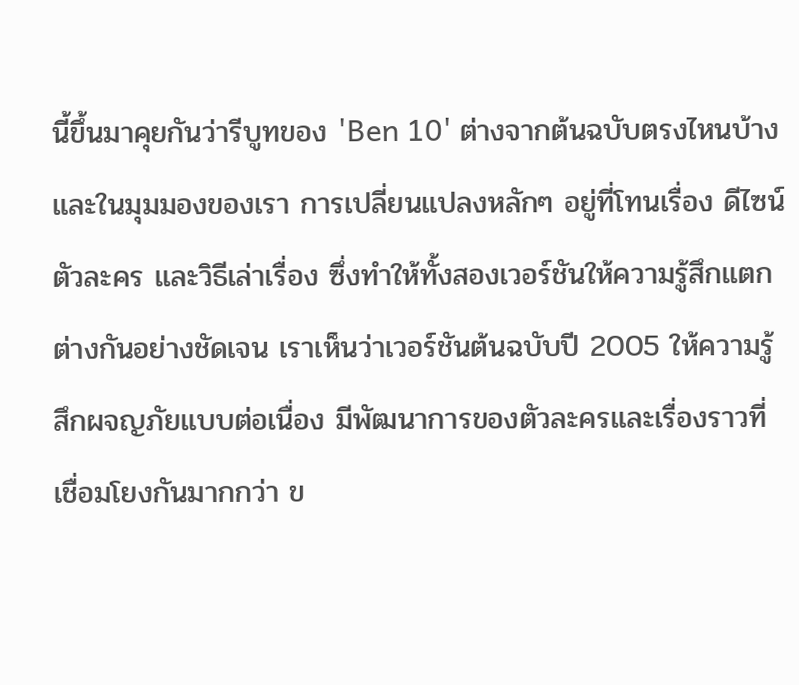นี้ขึ้นมาคุยกันว่ารีบูทของ 'Ben 10' ต่างจากต้นฉบับตรงไหนบ้าง และในมุมมองของเรา การเปลี่ยนแปลงหลักๆ อยู่ที่โทนเรื่อง ดีไซน์ตัวละคร และวิธีเล่าเรื่อง ซึ่งทำให้ทั้งสองเวอร์ชันให้ความรู้สึกแตกต่างกันอย่างชัดเจน เราเห็นว่าเวอร์ชันต้นฉบับปี 2005 ให้ความรู้สึกผจญภัยแบบต่อเนื่อง มีพัฒนาการของตัวละครและเรื่องราวที่เชื่อมโยงกันมากกว่า ข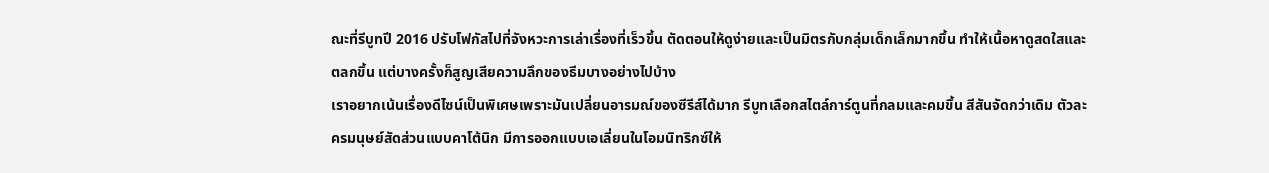ณะที่รีบูทปี 2016 ปรับโฟกัสไปที่จังหวะการเล่าเรื่องที่เร็วขึ้น ตัดตอนให้ดูง่ายและเป็นมิตรกับกลุ่มเด็กเล็กมากขึ้น ทำให้เนื้อหาดูสดใสและตลกขึ้น แต่บางครั้งก็สูญเสียความลึกของธีมบางอย่างไปบ้าง
เราอยากเน้นเรื่องดีไซน์เป็นพิเศษเพราะมันเปลี่ยนอารมณ์ของซีรีส์ได้มาก รีบูทเลือกสไตล์การ์ตูนที่กลมและคมขึ้น สีสันจัดกว่าเดิม ตัวละครมนุษย์สัดส่วนแบบคาโต้นิก มีการออกแบบเอเลี่ยนในโอมนิทริกซ์ให้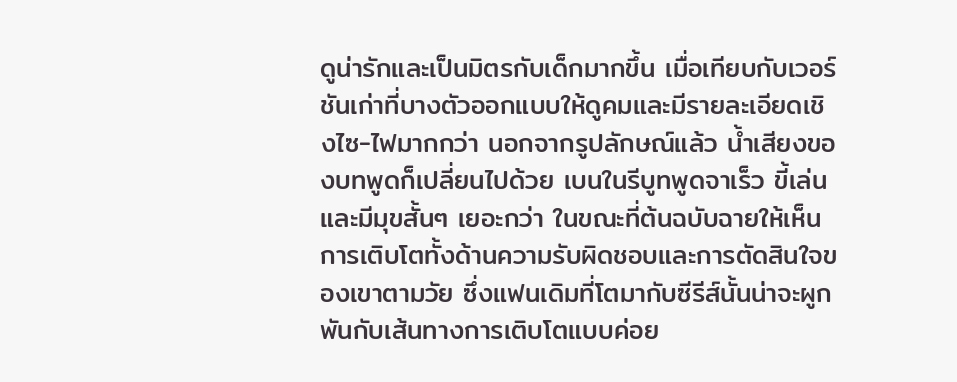ดูน่ารักและเป็นมิตรกับเด็กมากขึ้น เมื่อเทียบกับเวอร์ชันเก่าที่บางตัวออกแบบให้ดูคมและมีรายละเอียดเชิงไซ-ไฟมากกว่า นอกจากรูปลักษณ์แล้ว น้ำเสียงของบทพูดก็เปลี่ยนไปด้วย เบนในรีบูทพูดจาเร็ว ขี้เล่น และมีมุขสั้นๆ เยอะกว่า ในขณะที่ต้นฉบับฉายให้เห็นการเติบโตทั้งด้านความรับผิดชอบและการตัดสินใจของเขาตามวัย ซึ่งแฟนเดิมที่โตมากับซีรีส์นั้นน่าจะผูกพันกับเส้นทางการเติบโตแบบค่อย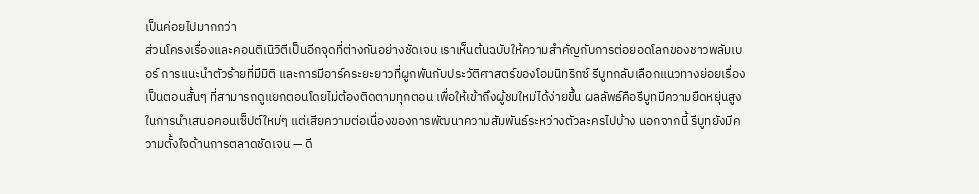เป็นค่อยไปมากกว่า
ส่วนโครงเรื่องและคอนติเนิวิตีเป็นอีกจุดที่ต่างกันอย่างชัดเจน เราเห็นต้นฉบับให้ความสำคัญกับการต่อยอดโลกของชาวพลัมเบอร์ การแนะนำตัวร้ายที่มีมิติ และการมีอาร์คระยะยาวที่ผูกพันกับประวัติศาสตร์ของโอมนิทริกซ์ รีบูทกลับเลือกแนวทางย่อยเรื่องเป็นตอนสั้นๆ ที่สามารถดูแยกตอนโดยไม่ต้องติดตามทุกตอน เพื่อให้เข้าถึงผู้ชมใหม่ได้ง่ายขึ้น ผลลัพธ์คือรีบูทมีความยืดหยุ่นสูงในการนำเสนอคอนเซ็ปต์ใหม่ๆ แต่เสียความต่อเนื่องของการพัฒนาความสัมพันธ์ระหว่างตัวละครไปบ้าง นอกจากนี้ รีบูทยังมีความตั้งใจด้านการตลาดชัดเจน — ดี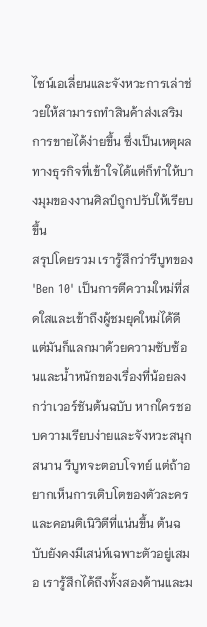ไซน์เอเลี่ยนและจังหวะการเล่าช่วยให้สามารถทำสินค้าส่งเสริมการขายได้ง่ายขึ้น ซึ่งเป็นเหตุผลทางธุรกิจที่เข้าใจได้แต่ก็ทำให้บางมุมของงานศิลป์ถูกปรับให้เรียบขึ้น
สรุปโดยรวม เรารู้สึกว่ารีบูทของ 'Ben 10' เป็นการตีความใหม่ที่สดใสและเข้าถึงผู้ชมยุคใหม่ได้ดี แต่มันก็แลกมาด้วยความซับซ้อนและน้ำหนักของเรื่องที่น้อยลงกว่าเวอร์ชันต้นฉบับ หากใครชอบความเรียบง่ายและจังหวะสนุกสนาน รีบูทจะตอบโจทย์ แต่ถ้าอยากเห็นการเติบโตของตัวละครและคอนติเนิวิตีที่แน่นขึ้น ต้นฉบับยังคงมีเสน่ห์เฉพาะตัวอยู่เสมอ เรารู้สึกได้ถึงทั้งสองด้านและม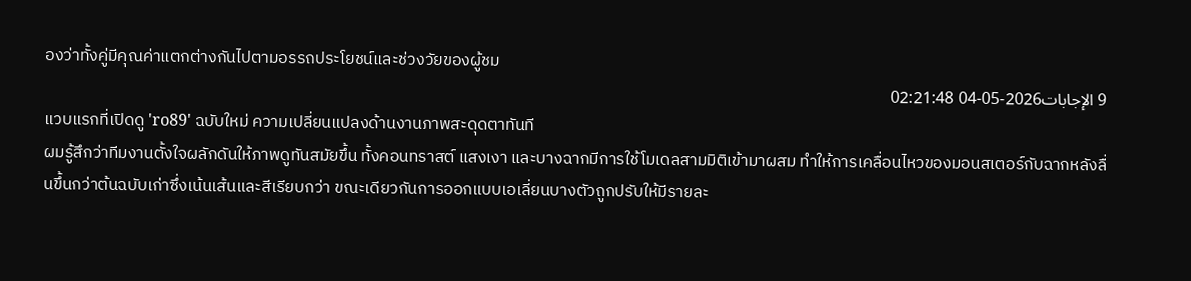องว่าทั้งคู่มีคุณค่าแตกต่างกันไปตามอรรถประโยชน์และช่วงวัยของผู้ชม
9 الإجابات2026-05-04 02:21:48
แวบแรกที่เปิดดู 'ro89' ฉบับใหม่ ความเปลี่ยนแปลงด้านงานภาพสะดุดตาทันที
ผมรู้สึกว่าทีมงานตั้งใจผลักดันให้ภาพดูทันสมัยขึ้น ทั้งคอนทราสต์ แสงเงา และบางฉากมีการใช้โมเดลสามมิติเข้ามาผสม ทำให้การเคลื่อนไหวของมอนสเตอร์กับฉากหลังลื่นขึ้นกว่าต้นฉบับเก่าซึ่งเน้นเส้นและสีเรียบกว่า ขณะเดียวกันการออกแบบเอเลี่ยนบางตัวถูกปรับให้มีรายละ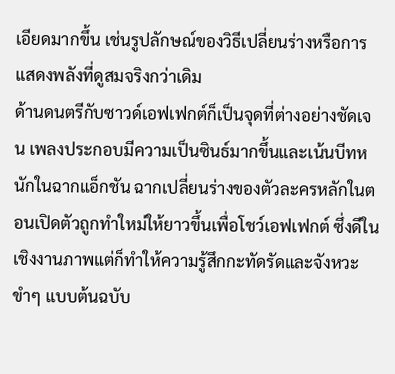เอียดมากขึ้น เช่นรูปลักษณ์ของวิธีเปลี่ยนร่างหรือการแสดงพลังที่ดูสมจริงกว่าเดิม
ด้านดนตรีกับซาวด์เอฟเฟกต์ก็เป็นจุดที่ต่างอย่างชัดเจน เพลงประกอบมีความเป็นซินธ์มากขึ้นและเน้นบีทหนักในฉากแอ็กชัน ฉากเปลี่ยนร่างของตัวละครหลักในตอนเปิดตัวถูกทำใหม่ให้ยาวขึ้นเพื่อโชว์เอฟเฟกต์ ซึ่งดีในเชิงงานภาพแต่ก็ทำให้ความรู้สึกกะทัดรัดและจังหวะขำๆ แบบต้นฉบับ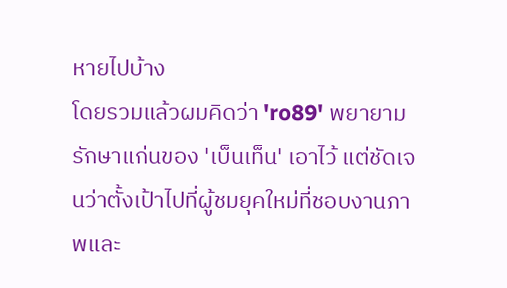หายไปบ้าง
โดยรวมแล้วผมคิดว่า 'ro89' พยายามรักษาแก่นของ 'เบ็นเท็น' เอาไว้ แต่ชัดเจนว่าตั้งเป้าไปที่ผู้ชมยุคใหม่ที่ชอบงานภาพและ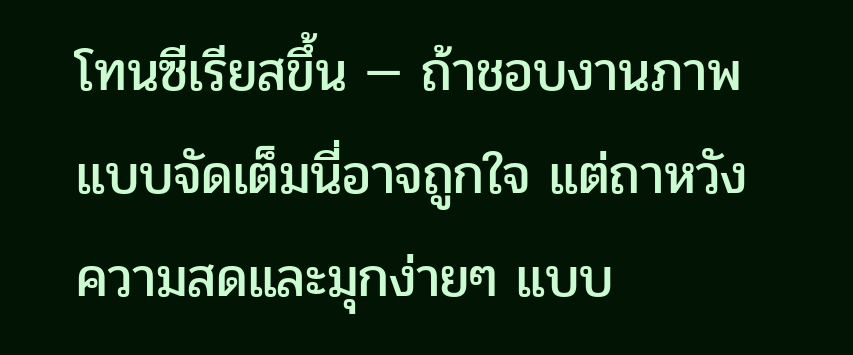โทนซีเรียสขึ้น — ถ้าชอบงานภาพแบบจัดเต็มนี่อาจถูกใจ แต่ถาหวังความสดและมุกง่ายๆ แบบ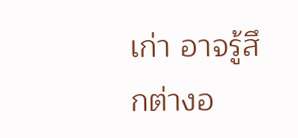เก่า อาจรู้สึกต่างอ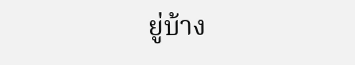ยู่บ้าง